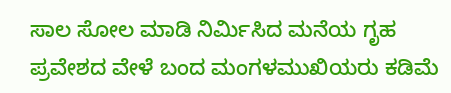ಸಾಲ ಸೋಲ ಮಾಡಿ ನಿರ್ಮಿಸಿದ ಮನೆಯ ಗೃಹ ಪ್ರವೇಶದ ವೇಳೆ ಬಂದ ಮಂಗಳಮುಖಿಯರು ಕಡಿಮೆ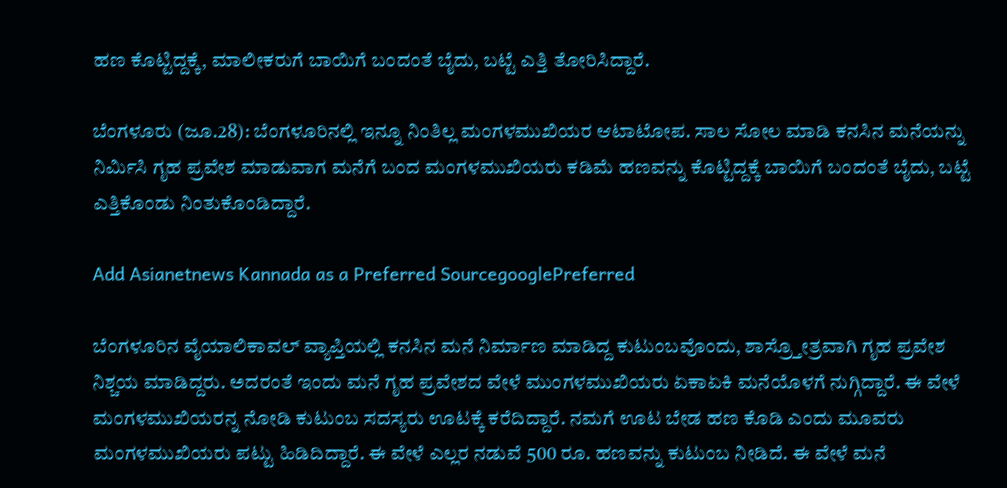ಹಣ ಕೊಟ್ಟಿದ್ದಕ್ಕೆ, ಮಾಲೀಕರುಗೆ ಬಾಯಿಗೆ ಬಂದಂತೆ ಬೈದು, ಬಟ್ಟೆ ಎತ್ತಿ ತೋರಿಸಿದ್ದಾರೆ.

ಬೆಂಗಳೂರು (ಜೂ.28): ಬೆಂಗಳೂರಿನಲ್ಲಿ ಇನ್ನೂ ನಿಂತಿಲ್ಲ ಮಂಗಳಮುಖಿಯರ ಆಟಾಟೋಪ. ಸಾಲ ಸೋಲ ಮಾಡಿ ಕನಸಿನ ಮನೆಯನ್ನು ನಿರ್ಮಿಸಿ ಗೃಹ ಪ್ರವೇಶ ಮಾಡುವಾಗ ಮನೆಗೆ ಬಂದ ಮಂಗಳಮುಖಿಯರು ಕಡಿಮೆ ಹಣವನ್ನು ಕೊಟ್ಟಿದ್ದಕ್ಕೆ ಬಾಯಿಗೆ ಬಂದಂತೆ ಬೈದು, ಬಟ್ಟೆ ಎತ್ತಿಕೊಂಡು ನಿಂತುಕೊಂಡಿದ್ದಾರೆ.

Add Asianetnews Kannada as a Preferred SourcegooglePreferred

ಬೆಂಗಳೂರಿನ ವೈಯಾಲಿಕಾವಲ್‌ ವ್ಯಾಪ್ತಿಯಲ್ಲಿ ಕನಸಿನ ಮನೆ ನಿರ್ಮಾಣ ಮಾಡಿದ್ದ ಕುಟುಂಬವೊಂದು, ಶಾಸ್ರ್ತೋತ್ರವಾಗಿ ಗೃಹ ಪ್ರವೇಶ ನಿಶ್ಚಯ ಮಾಡಿದ್ದರು. ಅದರಂತೆ ಇಂದು ಮನೆ ಗೃಹ ಪ್ರವೇಶದ ವೇಳೆ ಮುಂಗಳಮುಖಿಯರು ಏಕಾಏಕಿ ಮನೆಯೊಳಗೆ ನುಗ್ಗಿದ್ದಾರೆ. ಈ ವೇಳೆ ಮಂಗಳಮುಖಿಯರನ್ನ ನೋಡಿ ಕುಟುಂಬ ಸದಸ್ಯರು ಊಟಕ್ಕೆ ಕರೆದಿದ್ದಾರೆ. ನಮಗೆ ಊಟ ಬೇಡ ಹಣ ಕೊಡಿ ಎಂದು ಮೂವರು ಮಂಗಳಮುಖಿಯರು ಪಟ್ಟು ಹಿಡಿದಿದ್ದಾರೆ. ಈ ವೇಳೆ ಎಲ್ಲರ ನಡುವೆ 500 ರೂ. ಹಣವನ್ನು ಕುಟುಂಬ ನೀಡಿದೆ. ಈ ವೇಳೆ ಮನೆ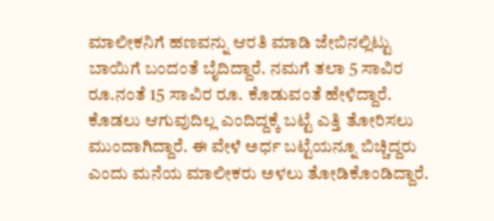ಮಾಲೀಕನಿಗೆ ಹಣವನ್ನು ಆರತಿ ಮಾಡಿ ಜೇಬಿನಲ್ಲಿಟ್ಟು ಬಾಯಿಗೆ ಬಂದಂತೆ ಬೈದಿದ್ದಾರೆ. ನಮಗೆ ತಲಾ 5 ಸಾವಿರ ರೂ.ನಂತೆ 15 ಸಾವಿರ ರೂ. ಕೊಡುವಂತೆ ಹೇಳಿದ್ದಾರೆ. ಕೊಡಲು ಆಗುವುದಿಲ್ಲ ಎಂದಿದ್ದಕ್ಕೆ ಬಟ್ಟೆ ಎತ್ತಿ ತೋರಿಸಲು ಮುಂದಾಗಿದ್ದಾರೆ. ಈ ವೇಳೆ ಅರ್ಧ ಬಟ್ಟೆಯನ್ನೂ ಬಿಚ್ಚಿದ್ದರು ಎಂದು ಮನೆಯ ಮಾಲೀಕರು ಅಳಲು ತೋಡಿಕೊಂಡಿದ್ದಾರೆ.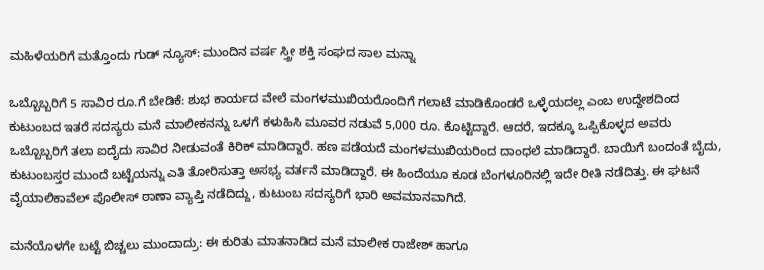ಮಹಿಳೆಯರಿಗೆ ಮತ್ತೊಂದು ಗುಡ್‌ ನ್ಯೂಸ್: ಮುಂದಿನ ವರ್ಷ ಸ್ತ್ರೀ ಶಕ್ತಿ ಸಂಘದ ಸಾಲ ಮನ್ನಾ

ಒಬ್ಬೊಬ್ಬರಿಗೆ 5 ಸಾವಿರ ರೂ.ಗೆ ಬೇಡಿಕೆ: ಶುಭ ಕಾರ್ಯದ ವೇಲೆ ಮಂಗಳಮುಖಿಯರೊಂದಿಗೆ ಗಲಾಟೆ ಮಾಡಿಕೊಂಡರೆ ಒಳ್ಳೆಯದಲ್ಲ ಎಂಬ ಉದ್ದೇಶದಿಂದ ಕುಟುಂಬದ ಇತರೆ ಸದಸ್ಯರು ಮನೆ ಮಾಲೀಕನನ್ನು ಒಳಗೆ ಕಳುಹಿಸಿ ಮೂವರ ನಡುವೆ 5,000 ರೂ. ಕೊಟ್ಟಿದ್ದಾರೆ. ಆದರೆ, ಇದಕ್ಕೂ ಒಪ್ಪಿಕೊಳ್ಳದ ಅವರು ಒಬ್ಬೊಬ್ಬರಿಗೆ ತಲಾ ಐದೈದು ಸಾವಿರ ನೀಡುವಂತೆ ಕಿರಿಕ್ ಮಾಡಿದ್ದಾರೆ. ಹಣ ಪಡೆಯದೆ ಮಂಗಳಮುಖಿಯರಿಂದ ದಾಂಧಲೆ ಮಾಡಿದ್ದಾರೆ. ಬಾಯಿಗೆ ಬಂದಂತೆ ಬೈದು, ಕುಟುಂಬಸ್ತರ ಮುಂದೆ ಬಟ್ಟೆಯನ್ನು ಎತಿ ತೋರಿಸುತ್ತಾ ಅಸಭ್ಯ ವರ್ತನೆ ಮಾಡಿದ್ದಾರೆ. ಈ ಹಿಂದೆಯೂ ಕೂಡ ಬೆಂಗಳೂರಿನಲ್ಲಿ ಇದೇ ರೀತಿ ನಡೆದಿತ್ತು. ಈ ಘಟನೆ ವೈಯಾಲಿಕಾವೆಲ್ ಪೊಲೀಸ್ ಠಾಣಾ ವ್ಯಾಪ್ತಿ ನಡೆದಿದ್ದು, ಕುಟುಂಬ ಸದಸ್ಯರಿಗೆ ಭಾರಿ ಅವಮಾನವಾಗಿದೆ.

ಮನೆಯೊಳಗೇ ಬಟ್ಟೆ ಬಿಚ್ಚಲು ಮುಂದಾದ್ರು: ಈ ಕುರಿತು ಮಾತನಾಡಿದ ಮನೆ ಮಾಲೀಕ ರಾಜೇಶ್ ಹಾಗೂ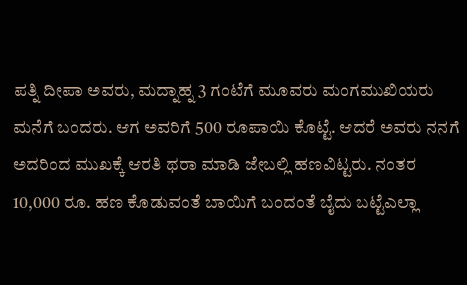ಪತ್ನಿ ದೀಪಾ ಅವರು, ಮದ್ನಾಹ್ನ 3 ಗಂಟೆಗೆ ಮೂವರು ಮಂಗಮುಖಿಯರು ಮನೆಗೆ ಬಂದರು. ಆಗ ಅವರಿಗೆ 500 ರೂಪಾಯಿ ಕೊಟ್ಟೆ. ಆದರೆ ಅವರು ನನಗೆ ಅದರಿಂದ ಮುಖಕ್ಕೆ ಆರತಿ ಥರಾ ಮಾಡಿ ಜೇಬಲ್ಲಿ ಹಣವಿಟ್ಟರು. ನಂತರ 10,000 ರೂ. ಹಣ ಕೊಡುವಂತೆ ಬಾಯಿಗೆ ಬಂದಂತೆ ಬೈದು ಬಟ್ಟೆಎಲ್ಲಾ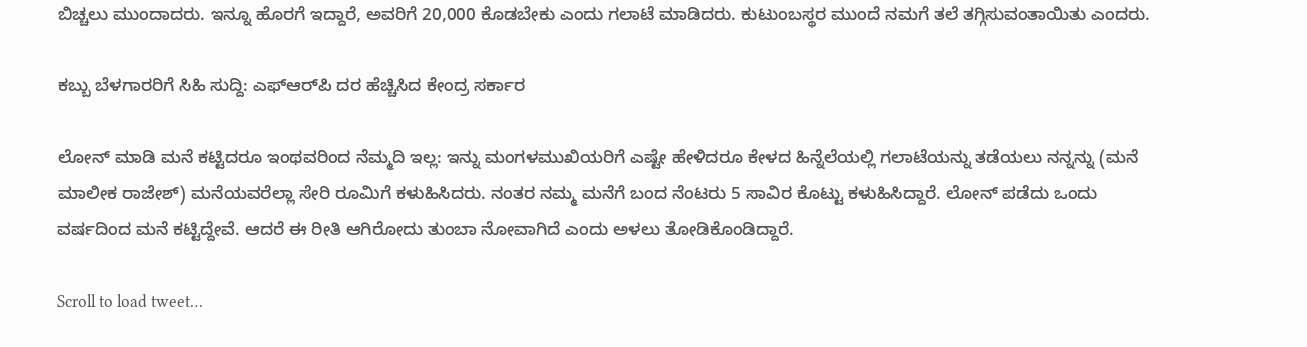ಬಿಚ್ಚಲು ಮುಂದಾದರು. ಇನ್ನೂ ಹೊರಗೆ ಇದ್ದಾರೆ, ಅವರಿಗೆ 20,000 ಕೊಡಬೇಕು ಎಂದು ಗಲಾಟೆ ಮಾಡಿದರು. ಕುಟುಂಬಸ್ಥರ ಮುಂದೆ ನಮಗೆ ತಲೆ ತಗ್ಗಿಸುವಂತಾಯಿತು ಎಂದರು.

ಕಬ್ಬು ಬೆಳಗಾರರಿಗೆ ಸಿಹಿ ಸುದ್ದಿ: ಎಫ್‌ಆರ್‌ಪಿ ದರ ಹೆಚ್ಚಿಸಿದ ಕೇಂದ್ರ ಸರ್ಕಾರ

ಲೋನ್‌ ಮಾಡಿ ಮನೆ ಕಟ್ಟಿದರೂ ಇಂಥವರಿಂದ ನೆಮ್ಮದಿ ಇಲ್ಲ: ಇನ್ನು ಮಂಗಳಮುಖಿಯರಿಗೆ ಎಷ್ಟೇ ಹೇಳಿದರೂ ಕೇಳದ ಹಿನ್ನೆಲೆಯಲ್ಲಿ ಗಲಾಟೆಯನ್ನು ತಡೆಯಲು ನನ್ನನ್ನು (ಮನೆ ಮಾಲೀಕ ರಾಜೇಶ್‌) ಮನೆಯವರೆಲ್ಲಾ ಸೇರಿ ರೂಮಿಗೆ ಕಳುಹಿಸಿದರು. ನಂತರ ನಮ್ಮ ಮನೆಗೆ ಬಂದ ನೆಂಟರು 5 ಸಾವಿರ ಕೊಟ್ಟು ಕಳುಹಿಸಿದ್ದಾರೆ. ಲೋನ್ ಪಡೆದು ಒಂದು ವರ್ಷದಿಂದ ಮನೆ ಕಟ್ಟಿದ್ದೇವೆ. ಆದರೆ ಈ ರೀತಿ ಆಗಿರೋದು ತುಂಬಾ ನೋವಾಗಿದೆ ಎಂದು ಅಳಲು ತೋಡಿಕೊಂಡಿದ್ದಾರೆ.

Scroll to load tweet…